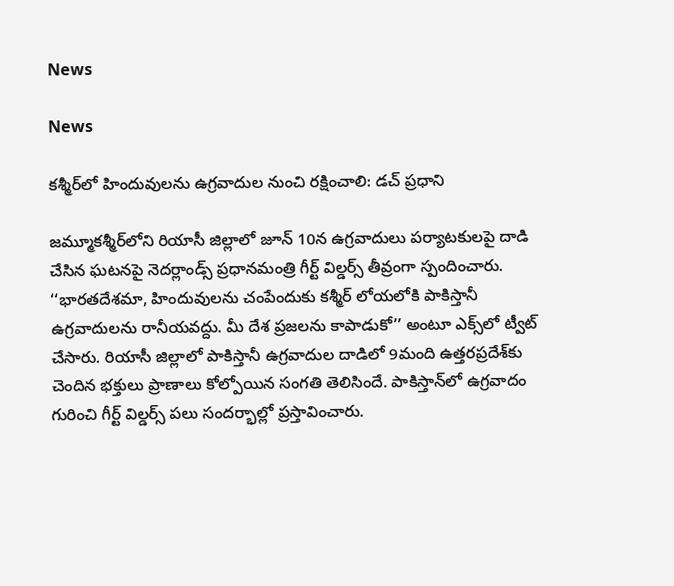News

News

కశ్మీర్‌లో హిందువులను ఉగ్రవాదుల నుంచి రక్షించాలి: డచ్ ప్రధాని

జమ్మూకశ్మీర్‌లోని రియాసీ జిల్లాలో జూన్ 10న ఉగ్రవాదులు పర్యాటకులపై దాడి చేసిన ఘటనపై నెదర్లాండ్స్ ప్రధానమంత్రి గీర్ట్ విల్డర్స్ తీవ్రంగా స్పందించారు. ‘‘భారతదేశమా, హిందువులను చంపేందుకు కశ్మీర్ ‌లోయలోకి పాకిస్తానీ ఉగ్రవాదులను రానీయవద్దు. మీ దేశ ప్రజలను కాపాడుకో’’ అంటూ ఎక్స్‌లో ట్వీట్ చేసారు. రియాసీ జిల్లాలో పాకిస్తానీ ఉగ్రవాదుల దాడిలో 9మంది ఉత్తరప్రదేశ్‌కు చెందిన భక్తులు ప్రాణాలు కోల్పోయిన సంగతి తెలిసిందే. పాకిస్తాన్‌లో ఉగ్రవాదం గురించి గీర్ట్ విల్డర్స్ పలు సందర్భాల్లో ప్రస్తావించారు.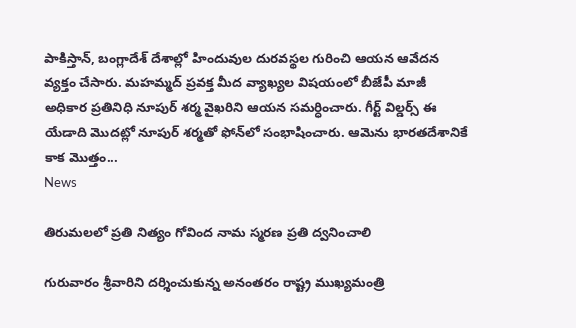పాకిస్తాన్, బంగ్లాదేశ్ దేశాల్లో హిందువుల దురవస్థల గురించి ఆయన ఆవేదన వ్యక్తం చేసారు. మహమ్మద్ ప్రవక్త మీద వ్యాఖ్యల విషయంలో బీజేపీ మాజీ అధికార ప్రతినిధి నూపుర్ శర్మ వైఖరిని ఆయన సమర్ధించారు. గీర్ట్ విల్డర్స్ ఈ యేడాది మొదట్లో నూపుర్ శర్మతో ఫోన్‌లో సంభాషించారు. ఆమెను భారతదేశానికే కాక మొత్తం...
News

తిరుమలలో ప్రతి నిత్యం గోవింద నామ స్మరణ ప్రతి ద్వనించాలి

గురువారం శ్రీవారిని దర్శించుకున్న అనంతరం రాష్ట్ర ముఖ్యమంత్రి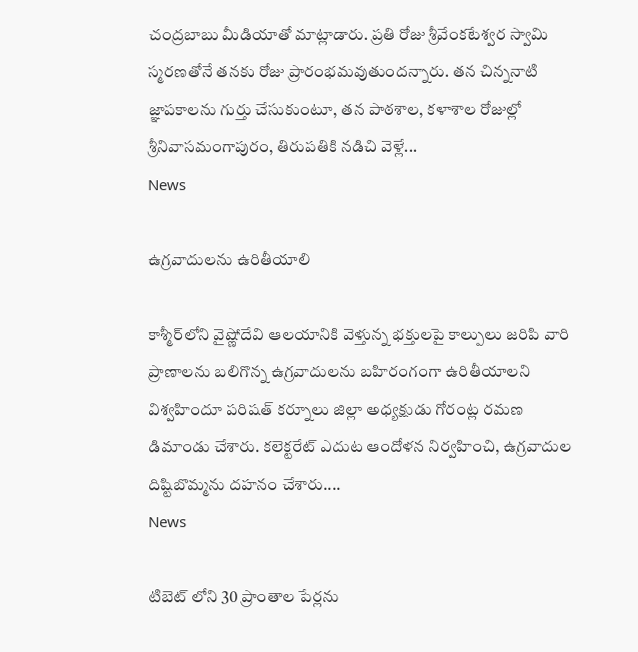చంద్రబాబు మీడియాతో మాట్లాడారు. ప్రతి రోజు శ్రీవేంకటేశ్వర స్వామి స్మరణతోనే తనకు రోజు ప్రారంభమవుతుందన్నారు. తన చిన్ననాటి జ్ఞాపకాలను గుర్తు చేసుకుంటూ, తన పాఠశాల, కళాశాల రోజుల్లో శ్రీనివాసమంగాపురం, తిరుపతికి నడిచి వెళ్లే...
News

ఉగ్రవాదులను ఉరితీయాలి

కాశ్మీర్‌లోని వైష్ణోదేవి ఆలయానికి వెళ్తున్న భక్తులపై కాల్పులు జరిపి వారి ప్రాణాలను బలిగొన్న ఉగ్రవాదులను బహిరంగంగా ఉరితీయాలని విశ్వహిందూ పరిషత్‌ కర్నూలు జిల్లా అధ్యక్షుడు గోరంట్ల రమణ డిమాండు చేశారు. కలెక్టరేట్‌ ఎదుట ఆందోళన నిర్వహించి, ఉగ్రవాదుల దిష్టిబొమ్మను దహనం చేశారు....
News

టిబెట్ లోని 30 ప్రాంతాల పేర్లను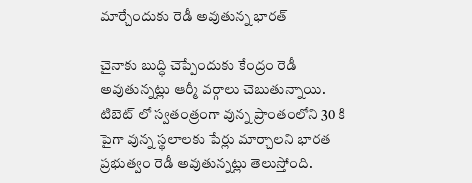మార్చేందుకు రెడీ అవుతున్న భారత్

చైనాకు బుద్ధి చెప్పేందుకు కేంద్రం రెడీ అవుతున్నట్లు ఆర్మీ వర్గాలు చెబుతున్నాయి. టిబెట్‌ లో స్వతంత్రంగా వున్న ప్రాంతంలోని 30 కి పైగా వున్న స్థలాలకు పేర్లు మార్చాలని భారత ప్రభుత్వం రెడీ అవుతున్నట్లు తెలుస్తోంది.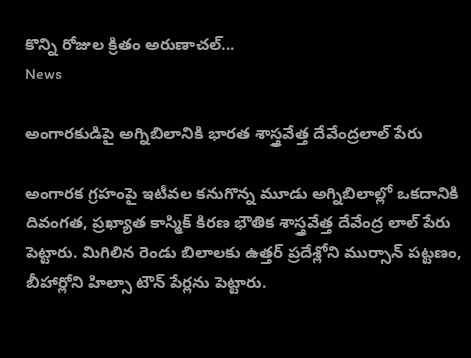కొన్ని రోజుల క్రితం అరుణాచల్‌...
News

అంగారకుడిపై అగ్నిబిలానికి భారత శాస్త్రవేత్త దేవేంద్రలాల్ పేరు

అంగారక గ్రహంపై ఇటీవల కనుగొన్న మూడు అగ్నిబిలాల్లో ఒకదానికి దివంగత, ప్రఖ్యాత కాస్మిక్ కిరణ భౌతిక శాస్త్రవేత్త దేవేంద్ర లాల్ పేరు పెట్టారు. మిగిలిన రెండు బిలాలకు ఉత్తర్ ప్రదేశ్లోని ముర్సాన్ పట్టణం, బీహార్లోని హిల్సా టౌన్ పేర్లను పెట్టారు.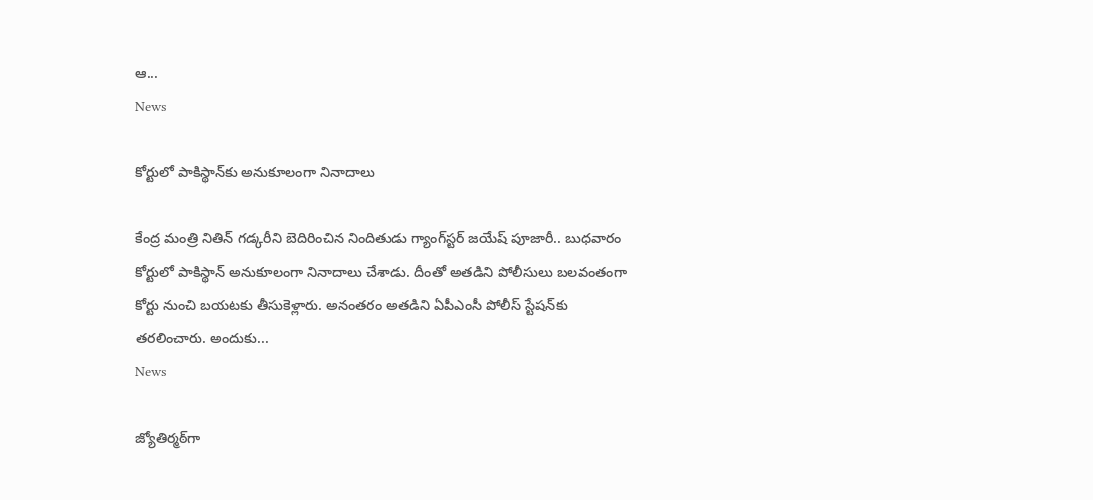ఆ...
News

కోర్టులో పాకిస్థాన్‌కు అనుకూలంగా నినాదాలు

కేంద్ర మంత్రి నితిన్ గడ్కరీని బెదిరించిన నిందితుడు గ్యాంగ్‌‌స్టర్ జయేష్ పూజారీ.. బుధవారం కోర్టులో పాకిస్థాన్ అనుకూలంగా నినాదాలు చేశాడు. దీంతో అతడిని పోలీసులు బలవంతంగా కోర్టు నుంచి బయటకు తీసుకెళ్లారు. అనంతరం అతడిని ఏపీఎంసీ పోలీస్ స్టేషన్‌కు తరలించారు. అందుకు...
News

జ్యోతిర్మఠ్‌గా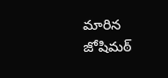మారిన జోషిమఠ్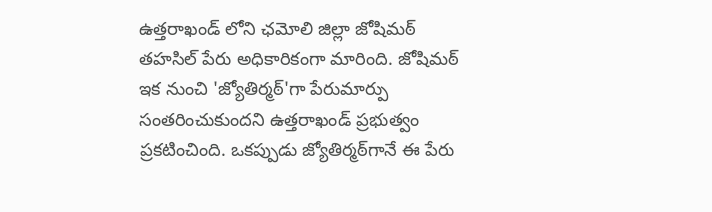ఉత్తరాఖండ్‌ లోని ఛమోలి జిల్లా జోషిమఠ్ తహసిల్‌ పేరు అధికారికంగా మారింది. జోషిమఠ్‌ ఇక నుంచి 'జ్యోతిర్మఠ్'గా పేరుమార్పు సంతరించుకుందని ఉత్తరాఖండ్‌ ప్రభుత్వం ప్రకటించింది. ఒకప్పుడు జ్యోతిర్మఠ్‌గానే ఈ పేరు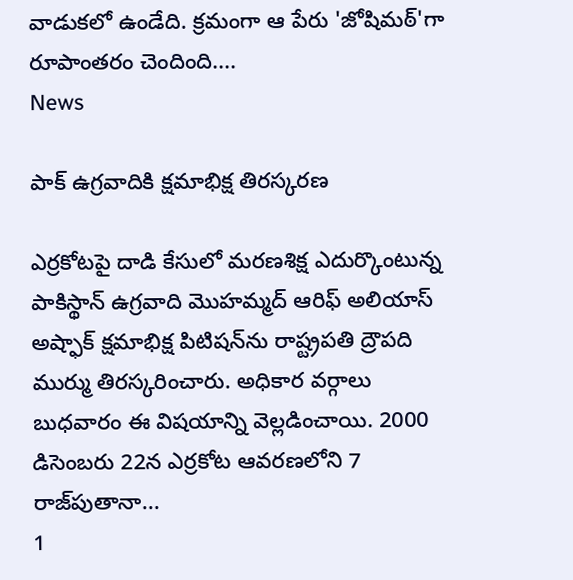వాడుకలో ఉండేది. క్రమంగా ఆ పేరు 'జోషిమఠ్'గా రూపాంతరం చెందింది....
News

పాక్‌ ఉగ్రవాదికి క్షమాభిక్ష తిరస్కరణ

ఎర్రకోటపై దాడి కేసులో మరణశిక్ష ఎదుర్కొంటున్న పాకిస్థాన్‌ ఉగ్రవాది మొహమ్మద్‌ ఆరిఫ్‌ అలియాస్‌ అష్ఫాక్‌ క్షమాభిక్ష పిటిషన్‌ను రాష్ట్రపతి ద్రౌపది ముర్ము తిరస్కరించారు. అధికార వర్గాలు బుధవారం ఈ విషయాన్ని వెల్లడించాయి. 2000 డిసెంబరు 22న ఎర్రకోట ఆవరణలోని 7 రాజ్‌పుతానా...
1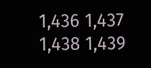1,436 1,437 1,438 1,439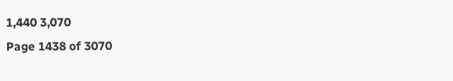1,440 3,070
Page 1438 of 3070